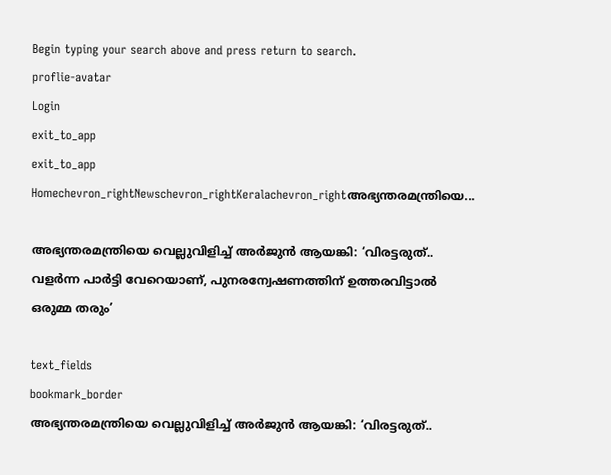Begin typing your search above and press return to search.
proflie-avatar
Login
exit_to_app
exit_to_app
Homechevron_rightNewschevron_rightKeralachevron_rightഅഭ്യന്തരമന്ത്രിയെ...

അഭ്യന്തരമന്ത്രിയെ വെല്ലുവിളിച്ച് അർജുൻ ആയങ്കി: ‘വിരട്ടരുത്.. വളർന്ന പാർട്ടി വേറെയാണ്, പുനരന്വേഷണത്തിന് ഉത്തരവിട്ടാൽ ഒരുമ്മ തരും’

text_fields
bookmark_border
അഭ്യന്തരമന്ത്രിയെ വെല്ലുവിളിച്ച് അർജുൻ ആയങ്കി: ‘വിരട്ടരുത്..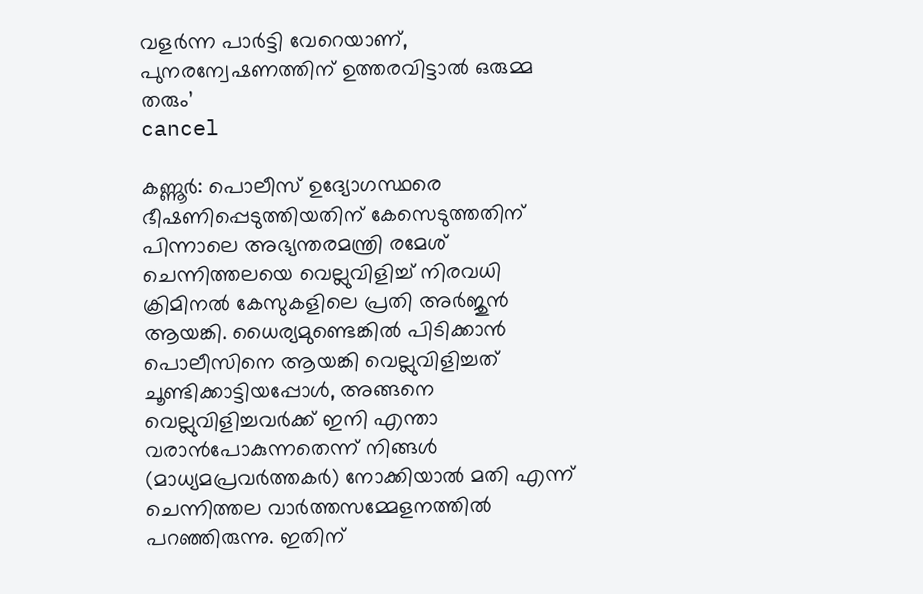വളർന്ന പാർട്ടി വേറെയാണ്, പുനരന്വേഷണത്തിന് ഉത്തരവിട്ടാൽ ഒരുമ്മ തരും’
cancel

കണ്ണൂർ: പൊലീസ് ഉദ്യോഗസ്ഥരെ ഭീഷണിപ്പെടുത്തിയതിന് കേസെടുത്തതിന് പിന്നാലെ അഭ്യന്തരമന്ത്രി രമേശ് ചെന്നിത്തലയെ വെല്ലുവിളിച്ച് നിരവധി ക്രിമിനൽ കേസുകളിലെ പ്രതി അർജുൻ ആയങ്കി. ധൈര്യമുണ്ടെങ്കിൽ പിടിക്കാൻ പൊലീസിനെ ആയങ്കി വെല്ലുവിളിച്ചത് ചൂണ്ടിക്കാട്ടിയപ്പോൾ, അങ്ങനെ വെല്ലുവിളിച്ചവർക്ക് ഇനി എന്താ വരാൻപോകുന്നതെന്ന് നിങ്ങൾ (മാധ്യമപ്രവർത്തകർ) നോക്കിയാൽ മതി എന്ന് ചെന്നിത്തല വാർത്തസമ്മേളനത്തിൽ പറഞ്ഞിരുന്നു. ഇതിന്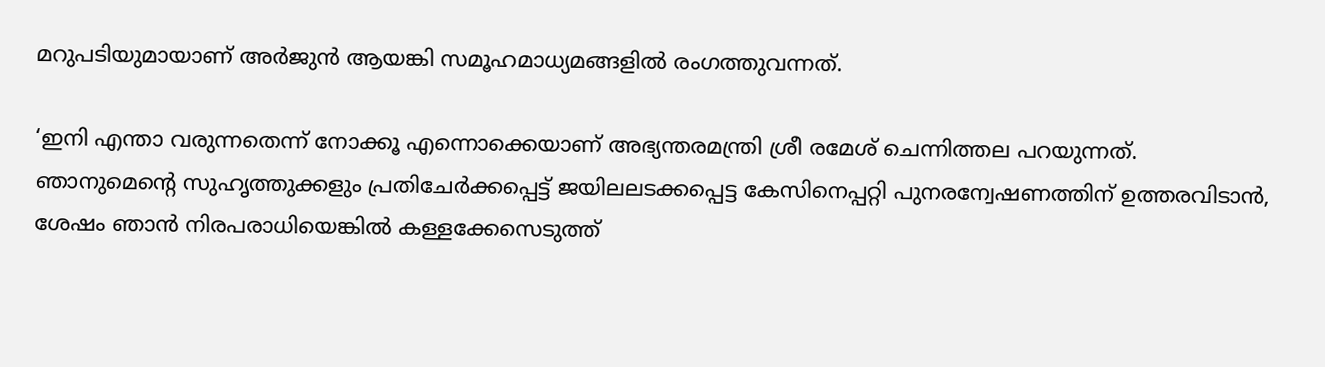മറുപടിയുമായാണ് അർജുൻ ആയങ്കി സമൂഹമാധ്യമങ്ങളിൽ രംഗത്തുവന്നത്.

‘ഇനി എന്താ വരുന്നതെന്ന് നോക്കൂ എന്നൊക്കെയാണ് അഭ്യന്തരമന്ത്രി ശ്രീ രമേശ് ചെന്നിത്തല പറയുന്നത്. ഞാനുമെന്റെ സുഹൃത്തുക്കളും പ്രതിചേർക്കപ്പെട്ട് ജയിലലടക്കപ്പെട്ട കേസിനെപ്പറ്റി പുനരന്വേഷണത്തിന് ഉത്തരവിടാൻ, ശേഷം ഞാൻ നിരപരാധിയെങ്കിൽ കള്ളക്കേസെടുത്ത്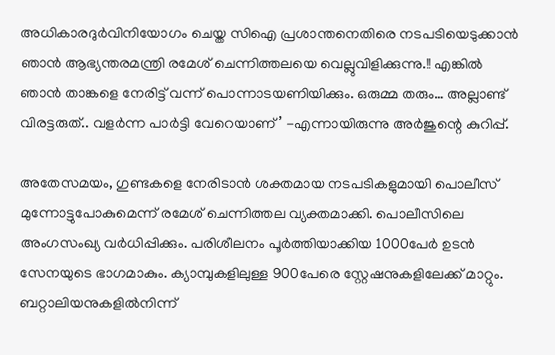അധികാരദുർവിനിയോഗം ചെയ്ത സിഐ പ്രശാന്തനെതിരെ നടപടിയെടുക്കാൻ ഞാൻ ആഭ്യന്തരമന്ത്രി രമേശ് ചെന്നിത്തലയെ വെല്ലുവിളിക്കുന്നു.!! എങ്കിൽ ഞാൻ താങ്കളെ നേരിട്ട് വന്ന് പൊന്നാടയണിയിക്കും. ഒരുമ്മ തരും… അല്ലാണ്ട് വിരട്ടരുത്.. വളർന്ന പാർട്ടി വേറെയാണ്’ -എന്നായിരുന്നു അർജുന്റെ കുറിപ്പ്.

അതേസമയം, ഗുണ്ടകളെ നേരിടാൻ ശക്തമായ നടപടികളുമായി പൊലീസ് മുന്നോട്ടുപോകുമെന്ന് രമേശ് ചെന്നിത്തല വ്യക്തമാക്കി. പൊലീസിലെ അംഗസംഖ്യ വർധിപ്പിക്കും. പരിശീലനം പൂർത്തിയാക്കിയ 1000പേർ ഉടൻ സേനയുടെ ഭാഗമാകും. ക്യാമ്പുകളിലുള്ള 900പേരെ സ്റ്റേഷനുകളിലേക്ക് മാറ്റും. ബറ്റാലിയനുകളിൽനിന്ന്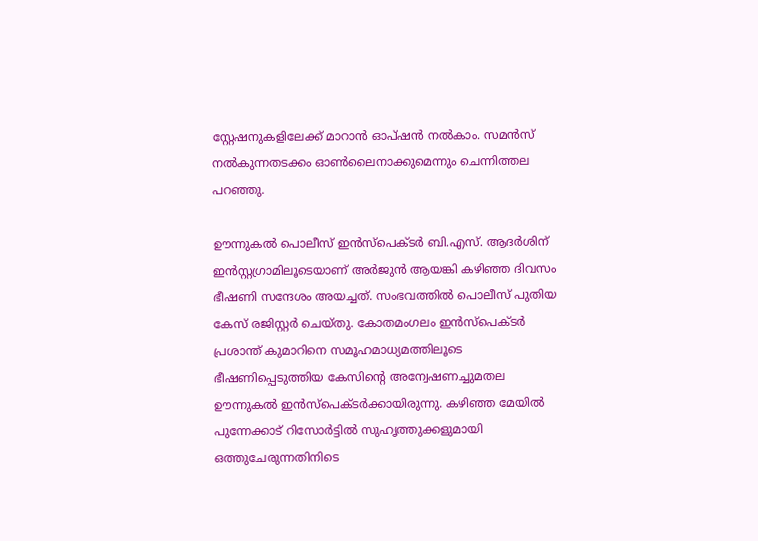സ്റ്റേഷനുകളിലേക്ക് മാറാൻ ഓപ്ഷൻ നൽകാം. സമൻസ് നൽകുന്നതടക്കം ഓൺലൈനാക്കുമെന്നും ചെന്നിത്തല പറഞ്ഞു.

ഊന്നുകല്‍ പൊലീസ് ഇന്‍സ്പെക്ടര്‍ ബി.എസ്. ആദര്‍ശിന് ഇൻസ്റ്റഗ്രാമിലൂടെയാണ് അർജുൻ ആയങ്കി കഴിഞ്ഞ ദിവസം ഭീഷണി സന്ദേശം അയച്ചത്. സംഭവത്തിൽ പൊലീസ് പുതിയ കേസ് രജിസ്റ്റർ ചെയ്തു. കോതമംഗലം ഇന്‍സ്പെക്ടര്‍ പ്രശാന്ത് കുമാറിനെ സമൂഹമാധ്യമത്തിലൂടെ ഭീഷണിപ്പെടുത്തിയ കേസിന്‍റെ അന്വേഷണച്ചുമതല ഊന്നുകൽ ഇൻസ്പെക്ടർക്കായിരുന്നു. കഴിഞ്ഞ മേയിൽ പുന്നേക്കാട് റിസോര്‍ട്ടില്‍ സുഹൃത്തുക്കളുമായി ഒത്തുചേരുന്നതിനിടെ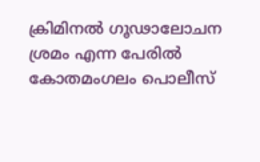ക്രിമിനല്‍ ഗൂഢാലോചന ശ്രമം എന്ന പേരില്‍ കോതമംഗലം പൊലീസ്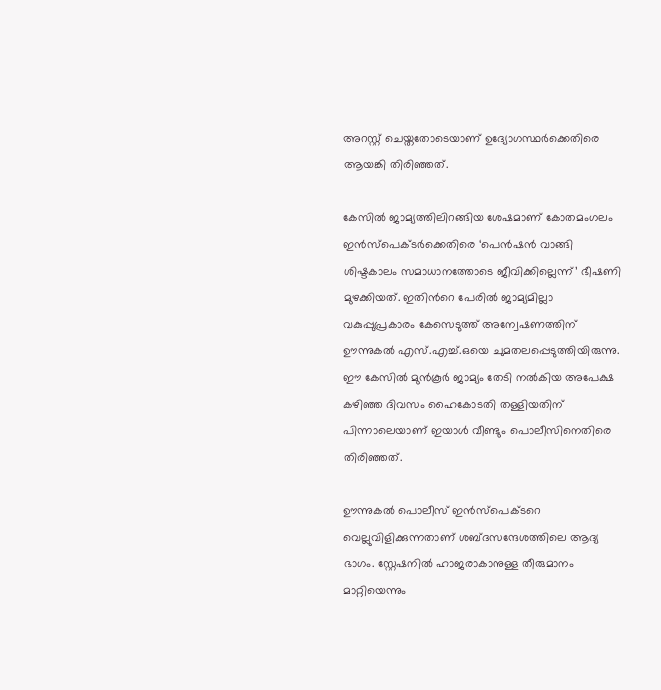അറസ്റ്റ് ചെയ്തതോടെയാണ് ഉദ്യോഗസ്ഥർക്കെതിരെ ആയങ്കി തിരിഞ്ഞത്.

കേസില്‍ ജാമ്യത്തിലിറങ്ങിയ ശേഷമാണ് കോതമംഗലം ഇൻസ്പെക്ടർക്കെതിരെ ‘പെന്‍ഷന്‍ വാങ്ങി ശിഷ്ടകാലം സമാധാനത്തോടെ ജീവിക്കില്ലെന്ന്’ ഭീഷണി മുഴക്കിയത്. ഇതിന്‍റെ പേരില്‍ ജാമ്യമില്ലാ വകുപ്പുപ്രകാരം കേസെടുത്ത് അന്വേഷണത്തിന് ഊന്നുകൽ എസ്.എച്ച്.ഒയെ ചുമതലപ്പെടുത്തിയിരുന്നു. ഈ കേസില്‍ മുന്‍കൂര്‍ ജാമ്യം തേടി നൽകിയ അപേക്ഷ കഴിഞ്ഞ ദിവസം ഹൈകോടതി തള്ളിയതിന് പിന്നാലെയാണ് ഇയാൾ വീണ്ടും പൊലീസിനെതിരെ തിരിഞ്ഞത്.

ഊന്നുകല്‍ പൊലീസ് ഇന്‍സ്പെക്ടറെ വെല്ലുവിളിക്കുന്നതാണ് ശബ്ദസന്ദേശത്തിലെ ആദ്യ ഭാഗം. സ്റ്റേഷനില്‍ ഹാജരാകാനുള്ള തീരുമാനം മാറ്റിയെന്നും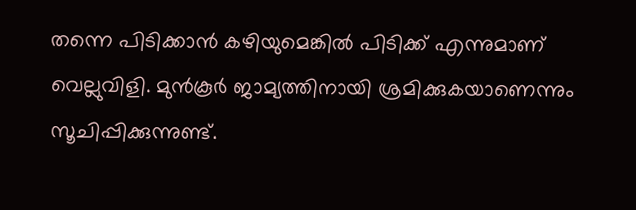തന്നെ പിടിക്കാന്‍ കഴിയുമെങ്കില്‍ പിടിക്ക് എന്നുമാണ് വെല്ലുവിളി. മുന്‍കൂര്‍ ജാമ്യത്തിനായി ശ്രമിക്കുകയാണെന്നും സൂചിപ്പിക്കുന്നുണ്ട്.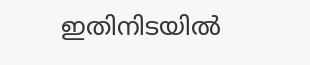ഇതിനിടയിൽ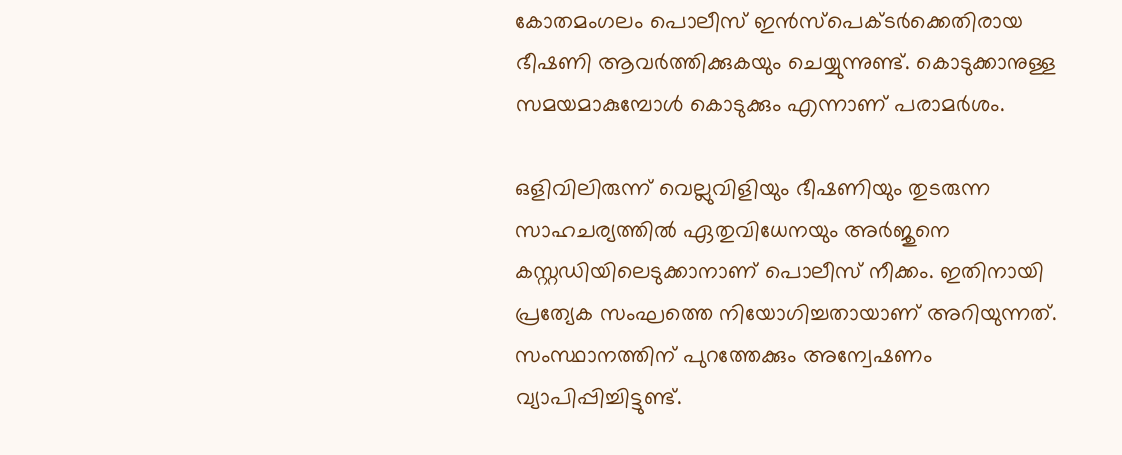കോതമംഗലം പൊലീസ് ഇന്‍സ്പെക്ടര്‍ക്കെതിരായ ഭീഷണി ആവര്‍ത്തിക്കുകയും ചെയ്യുന്നുണ്ട്. കൊടുക്കാനുള്ള സമയമാകുമ്പോള്‍ കൊടുക്കും എന്നാണ് പരാമര്‍ശം.

ഒളിവിലിരുന്ന് വെല്ലുവിളിയും ഭീഷണിയും തുടരുന്ന സാഹചര്യത്തില്‍ ഏതുവിധേനയും അര്‍ജുനെ കസ്റ്റഡിയിലെടുക്കാനാണ് പൊലീസ് നീക്കം. ഇതിനായി പ്രത്യേക സംഘത്തെ നിയോഗിച്ചതായാണ് അറിയുന്നത്. സംസ്ഥാനത്തിന് പുറത്തേക്കും അന്വേഷണം വ്യാപിപ്പിച്ചിട്ടുണ്ട്.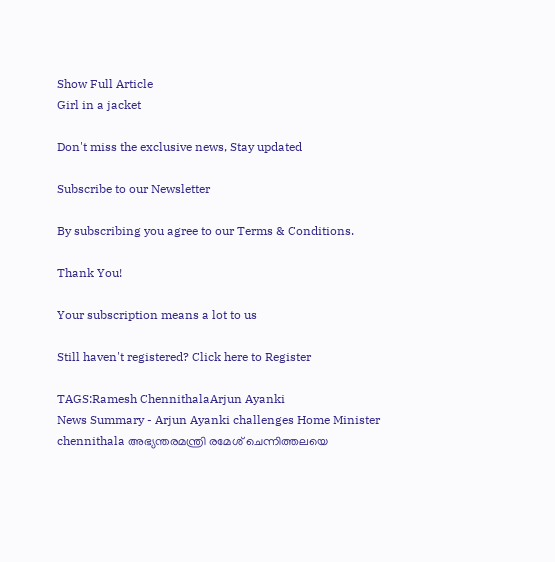Show Full Article
Girl in a jacket

Don't miss the exclusive news, Stay updated

Subscribe to our Newsletter

By subscribing you agree to our Terms & Conditions.

Thank You!

Your subscription means a lot to us

Still haven't registered? Click here to Register

TAGS:Ramesh ChennithalaArjun Ayanki
News Summary - Arjun Ayanki challenges Home Minister chennithala അഭ്യന്തരമന്ത്രി രമേശ് ചെന്നിത്തലയെ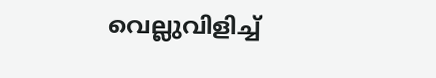വെല്ലുവിളിച്ച്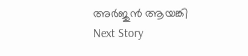അർജുൻ ആയങ്കി
Next Story